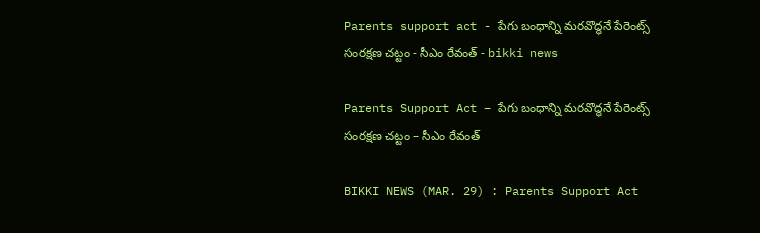Parents support act - పేగు బంధాన్ని మరవొద్ధనే పేరెంట్స్ సంరక్షణ చట్టం - సీఎం రేవంత్ - bikki news

Parents Support Act – పేగు బంధాన్ని మరవొద్ధనే పేరెంట్స్ సంరక్షణ చట్టం – సీఎం రేవంత్

BIKKI NEWS (MAR. 29) : Parents Support Act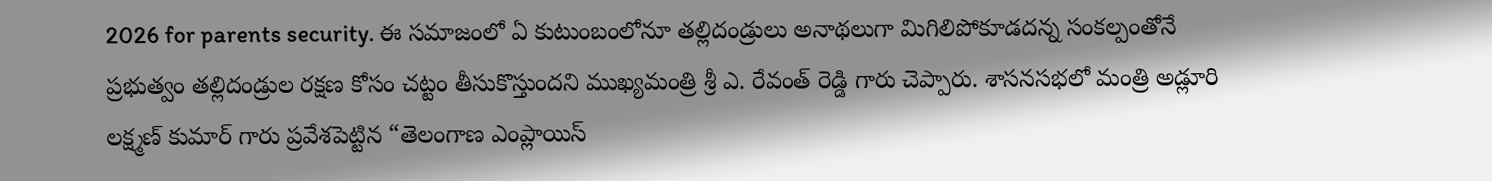2026 for parents security. ఈ సమాజంలో ఏ కుటుంబంలోనూ తల్లిదండ్రులు అనాథలుగా మిగిలిపోకూడదన్న సంకల్పంతోనే ప్రభుత్వం తల్లిదండ్రుల రక్షణ కోసం చట్టం తీసుకొస్తుందని ముఖ్యమంత్రి శ్రీ ఎ. రేవంత్ రెడ్డి గారు చెప్పారు. శాసనసభలో మంత్రి అడ్లూరి లక్ష్మణ్ కుమార్ గారు ప్రవేశపెట్టిన “తెలంగాణ ఎంప్లాయిస్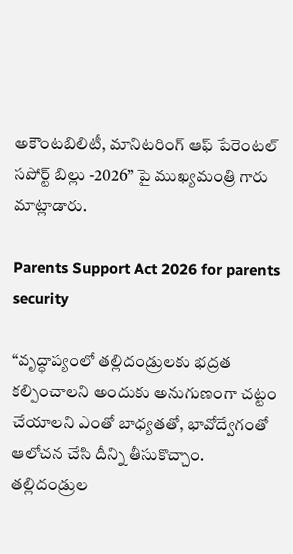అకౌంటబిలిటీ, మానిటరింగ్ ఆఫ్ పేరెంటల్ సపోర్ట్ బిల్లు -2026” పై ముఖ్యమంత్రి గారు మాట్లాడారు.

Parents Support Act 2026 for parents security

“వృద్ధాప్యంలో తల్లిదండ్రులకు భద్రత కల్పించాలని అందుకు అనుగుణంగా చట్టం చేయాలని ఎంతో బాధ్యతతో, భావోద్వేగంతో ఆలోచన చేసి దీన్ని తీసుకొచ్చాం. తల్లిదండ్రుల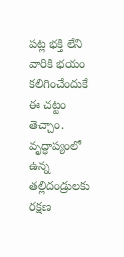పట్ల భక్తి లేని వారికి భయం కలిగించేందుకే ఈ చట్టం తెచ్చాం. వృద్ధాప్యంలో ఉన్న తల్లిదండ్రులకు రక్షణ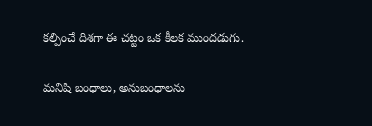కల్పించే దిశగా ఈ చట్టం ఒక కీలక ముందడుగు.

మనిషి బంధాలు, అనుబంధాలను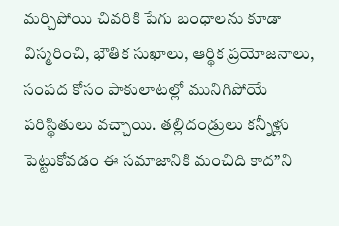మర్చిపోయి చివరికి పేగు బంధాలను కూడా విస్మరించి, భౌతిక సుఖాలు, ఆర్థిక ప్రయోజనాలు, సంపద కోసం పాకులాటల్లో మునిగిపోయే పరిస్థితులు వచ్చాయి. తల్లిదండ్రులు కన్నీళ్లు పెట్టుకోవడం ఈ సమాజానికి మంచిది కాద”ని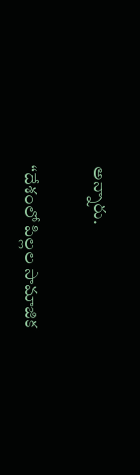అన్నారు.

“దేశంలో పిల్లల సామాజిక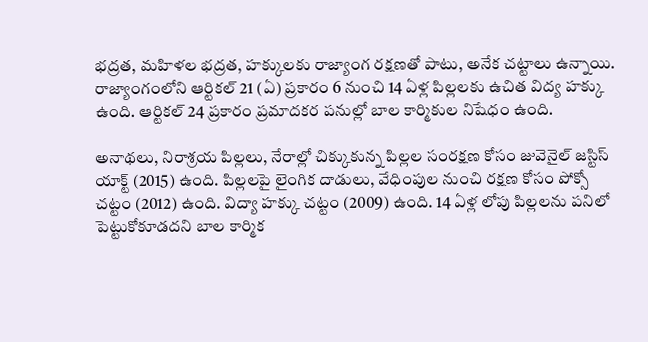భద్రత, మహిళల భద్రత, హక్కులకు రాజ్యాంగ రక్షణతో పాటు, అనేక చట్టాలు ఉన్నాయి. రాజ్యాంగంలోని ఆర్టికల్ 21 (ఏ) ప్రకారం 6 నుంచి 14 ఏళ్ల పిల్లలకు ఉచిత విద్య హక్కు ఉంది. ఆర్టికల్ 24 ప్రకారం ప్రమాదకర పనుల్లో బాల కార్మికుల నిషేధం ఉంది.

అనాథలు, నిరాశ్రయ పిల్లలు, నేరాల్లో చిక్కుకున్న పిల్లల సంరక్షణ కోసం జువెనైల్ జస్టిస్ యాక్ట్ (2015) ఉంది. పిల్లలపై లైంగిక దాడులు, వేధింపుల నుంచి రక్షణ కోసం పోక్సో చట్టం (2012) ఉంది. విద్యా హక్కు చట్టం (2009) ఉంది. 14 ఏళ్ల లోపు పిల్లలను పనిలో పెట్టుకోకూడదని బాల కార్మిక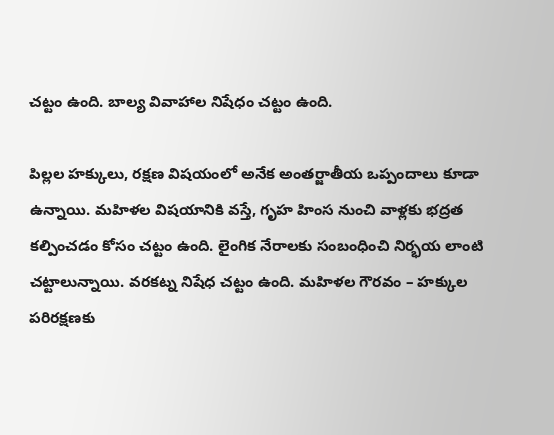చట్టం ఉంది. బాల్య వివాహాల నిషేధం చట్టం ఉంది.

పిల్లల హక్కులు, రక్షణ విషయంలో అనేక అంతర్జాతీయ ఒప్పందాలు కూడా ఉన్నాయి. మహిళల విషయానికి వస్తే, గృహ హింస నుంచి వాళ్లకు భద్రత కల్పించడం కోసం చట్టం ఉంది. లైంగిక నేరాలకు సంబంధించి నిర్భయ లాంటి చట్టాలున్నాయి. వరకట్న నిషేధ చట్టం ఉంది. మహిళల గౌరవం – హక్కుల పరిరక్షణకు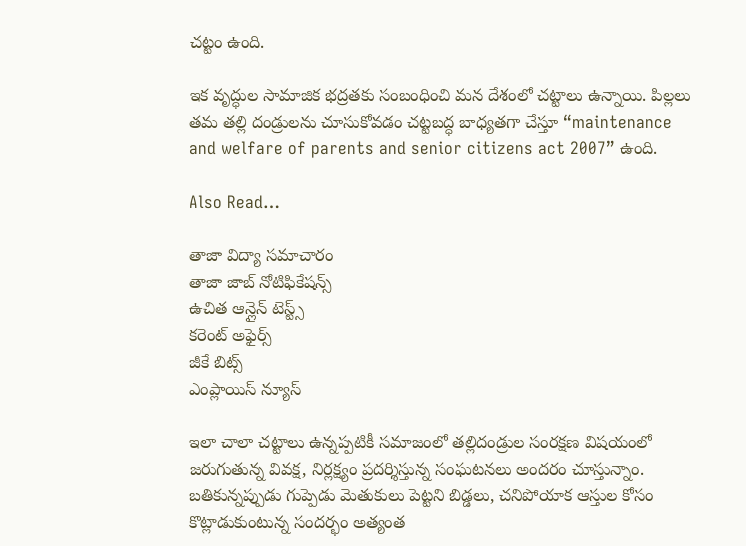చట్టం ఉంది.

ఇక వృద్ధుల సామాజిక భద్రతకు సంబంధించి మన దేశంలో చట్టాలు ఉన్నాయి. పిల్లలు తమ తల్లి దండ్రులను చూసుకోవడం చట్టబద్ధ బాధ్యతగా చేస్తూ “maintenance and welfare of parents and senior citizens act 2007” ఉంది.

Also Read…

తాజా విద్యా సమాచారం
తాజా జాబ్ నోటిఫికేషన్స్
ఉచిత ఆన్లైన్ టెస్ట్స్
కరెంట్ అఫైర్స్
జీకే బిట్స్
ఎంప్లాయిస్ న్యూస్

ఇలా చాలా చట్టాలు ఉన్నప్పటికీ సమాజంలో తల్లిదండ్రుల సంరక్షణ విషయంలో జరుగుతున్న వివక్ష, నిర్లక్ష్యం ప్రదర్శిస్తున్న సంఘటనలు అందరం చూస్తున్నాం. బతికున్నప్పుడు గుప్పెడు మెతుకులు పెట్టని బిడ్డలు, చనిపోయాక ఆస్తుల కోసం కొట్లాడుకుంటున్న సందర్భం అత్యంత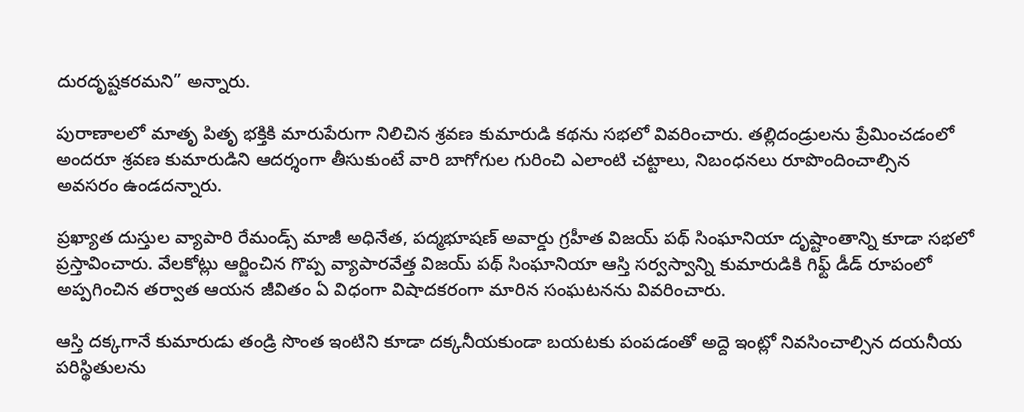దురదృష్టకరమని” అన్నారు.

పురాణాలలో మాతృ పితృ భక్తికి మారుపేరుగా నిలిచిన శ్రవణ కుమారుడి కథను సభలో వివరించారు. తల్లిదండ్రులను ప్రేమించడంలో అందరూ శ్రవణ కుమారుడిని ఆదర్శంగా తీసుకుంటే వారి బాగోగుల గురించి ఎలాంటి చట్టాలు, నిబంధనలు రూపొందించాల్సిన అవసరం ఉండదన్నారు.

ప్రఖ్యాత దుస్తుల వ్యాపారి రేమండ్స్ మాజీ అధినేత, పద్మభూషణ్ అవార్డు గ్రహీత విజయ్ పథ్ సింఘానియా దృష్టాంతాన్ని కూడా సభలో ప్రస్తావించారు. వేలకోట్లు ఆర్జించిన గొప్ప వ్యాపారవేత్త విజయ్ పథ్ సింఘానియా ఆస్తి సర్వస్వాన్ని కుమారుడికి గిఫ్ట్ డీడ్ రూపంలో అప్పగించిన తర్వాత ఆయన జీవితం ఏ విధంగా విషాదకరంగా మారిన సంఘటనను వివరించారు.

ఆస్తి దక్కగానే కుమారుడు తండ్రి సొంత ఇంటిని కూడా దక్కనీయకుండా బయటకు పంపడంతో అద్దె ఇంట్లో నివసించాల్సిన దయనీయ పరిస్థితులను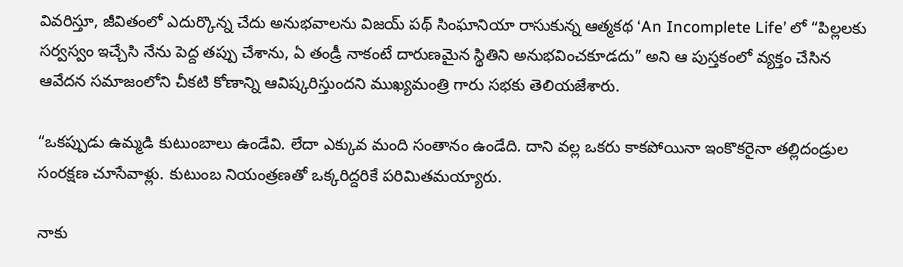వివరిస్తూ, జీవితంలో ఎదుర్కొన్న చేదు అనుభవాలను విజయ్ పథ్ సింఘానియా రాసుకున్న ఆత్మకథ ‘An Incomplete Life’ లో “పిల్లలకు సర్వస్వం ఇచ్చేసి నేను పెద్ద తప్పు చేశాను, ఏ తండ్రీ నాకంటే దారుణమైన స్థితిని అనుభవించకూడదు” అని ఆ పుస్తకంలో వ్యక్తం చేసిన ఆవేదన సమాజంలోని చీకటి కోణాన్ని ఆవిష్కరిస్తుందని ముఖ్యమంత్రి గారు సభకు తెలియజేశారు.

“ఒకప్పుడు ఉమ్మడి కుటుంబాలు ఉండేవి. లేదా ఎక్కువ మంది సంతానం ఉండేది. దాని వల్ల ఒకరు కాకపోయినా ఇంకొకరైనా తల్లిదండ్రుల సంరక్షణ చూసేవాళ్లు. కుటుంబ నియంత్రణతో ఒక్కరిద్దరికే పరిమితమయ్యారు.

నాకు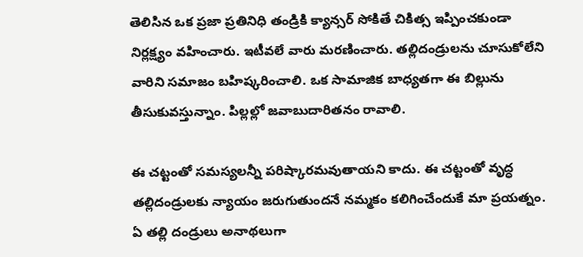తెలిసిన ఒక ప్రజా ప్రతినిధి తండ్రికి క్యాన్సర్ సోకితే చికిత్స ఇప్పించకుండా నిర్లక్ష్యం వహించారు. ఇటీవలే వారు మరణించారు. తల్లిదండ్రులను చూసుకోలేని వారిని సమాజం బహిష్కరించాలి. ఒక సామాజిక బాధ్యతగా ఈ బిల్లును తీసుకువస్తున్నాం. పిల్లల్లో జవాబుదారితనం రావాలి.

ఈ చట్టంతో సమస్యలన్నీ పరిష్కారమవుతాయని కాదు. ఈ చట్టంతో వృద్ధ తల్లిదండ్రులకు న్యాయం జరుగుతుందనే నమ్మకం కలిగించేందుకే మా ప్రయత్నం. ఏ తల్లి దండ్రులు అనాథలుగా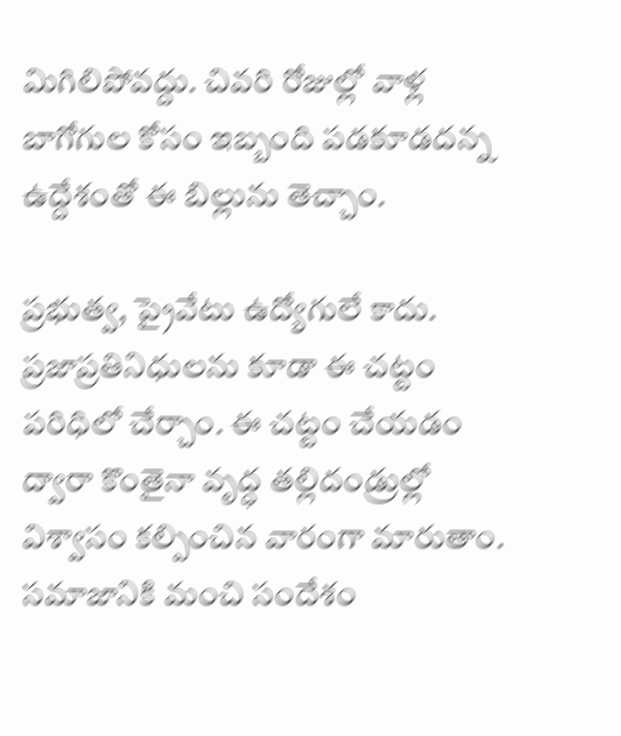మిగిలిపోవద్దు. చివరి రోజుల్లో వాళ్ల బాగోగుల కోసం ఇబ్బంది పడకూడదన్న ఉద్దేశంతో ఈ బిల్లును తెచ్చాం.

ప్రభుత్వ, ప్రైవేటు ఉద్యోగులే కాదు. ప్రజాప్రతినిధులను కూడా ఈ చట్టం పరిధిలో చేర్చాం. ఈ చట్టం చేయడం ద్వారా కొంతైనా వృద్ధ తల్లిదండ్రుల్లో విశ్వాసం కల్పించిన వారంగా మారుతాం. సమాజానికి మంచి సందేశం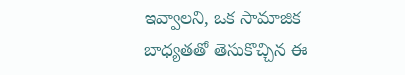ఇవ్వాలని, ఒక సామాజిక బాధ్యతతో తెసుకొచ్చిన ఈ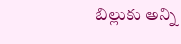బిల్లుకు అన్ని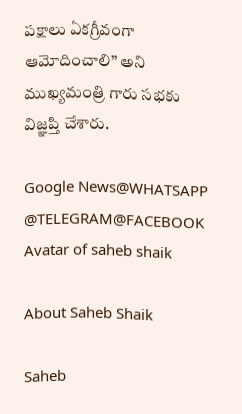పక్షాలు ఏకగ్రీవంగా ఆమోదించాలి” అని ముఖ్యమంత్రి గారు సభకు విజ్ఞప్తి చేశారు.

Google News@WHATSAPP
@TELEGRAM@FACEBOOK
Avatar of saheb shaik

About Saheb Shaik

Saheb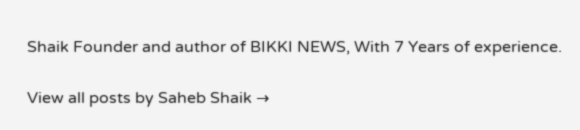Shaik Founder and author of BIKKI NEWS, With 7 Years of experience.

View all posts by Saheb Shaik →